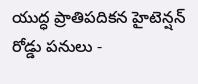యుద్ధ ప్రాతిపదికన హైటెన్షన్ రోడ్డు పనులు -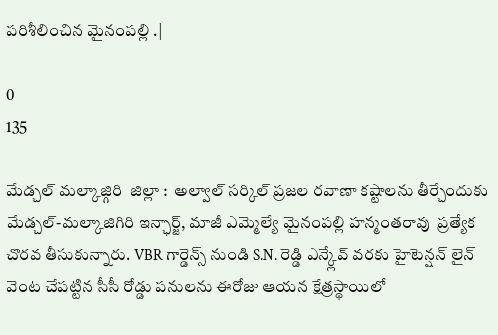పరిశీలించిన మైనంపల్లి .|

0
135

మేడ్చల్ మల్కాజ్గిరి  జిల్లా :  అల్వాల్ సర్కిల్ ప్రజల రవాణా కష్టాలను తీర్చేందుకు మేడ్చల్-మల్కాజిగిరి ఇన్ఛార్జ్, మాజీ ఎమ్మెల్యే మైనంపల్లి హన్మంతరావు  ప్రత్యేక చొరవ తీసుకున్నారు. VBR గార్డెన్స్ నుండి S.N. రెడ్డి ఎన్క్లేవ్ వరకు హైటెన్షన్ లైన్ వెంట చేపట్టిన సీసీ రోడ్డు పనులను ఈరోజు ఆయన క్షేత్రస్థాయిలో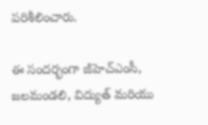పరిశీలించారు.

ఈ సందర్భంగా జీహెచ్‌ఎంసీ, జలమండలి, విద్యుత్ మరియు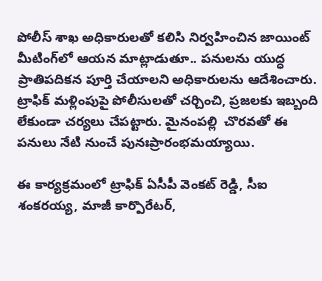పోలీస్ శాఖ అధికారులతో కలిసి నిర్వహించిన జాయింట్ మీటింగ్‌లో ఆయన మాట్లాడుతూ.. పనులను యుద్ధ ప్రాతిపదికన పూర్తి చేయాలని అధికారులను ఆదేశించారు. ట్రాఫిక్ మళ్లింపుపై పోలీసులతో చర్చించి, ప్రజలకు ఇబ్బంది లేకుండా చర్యలు చేపట్టారు. మైనంపల్లి  చొరవతో ఈ పనులు నేటి నుంచే పునఃప్రారంభమయ్యాయి.

ఈ కార్యక్రమంలో ట్రాఫిక్ ఏసీపీ వెంకట్ రెడ్డి, సీఐ శంకరయ్య, మాజీ కార్పొరేటర్,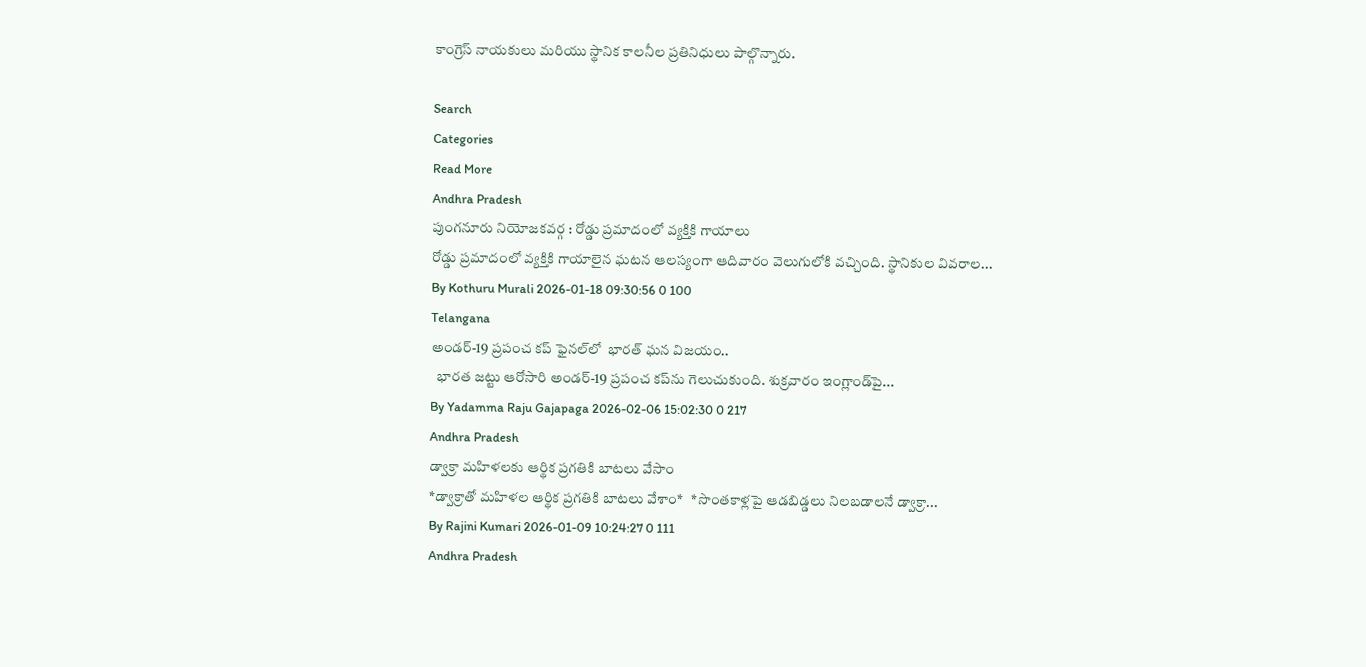కాంగ్రెస్ నాయకులు మరియు స్థానిక కాలనీల ప్రతినిధులు పాల్గొన్నారు.

Search
Categories
Read More
Andhra Pradesh
పుంగనూరు నియోజకవర్గ : రోడ్డు ప్రమాదంలో వ్యక్తికి గాయాలు
రోడ్డు ప్రమాదంలో వ్యక్తికి గాయాలైన ఘటన ఆలస్యంగా ఆదివారం వెలుగులోకి వచ్చింది. స్థానికుల వివరాల...
By Kothuru Murali 2026-01-18 09:30:56 0 100
Telangana
అండర్-19 ప్రపంచ కప్ ఫైనల్‌లో  భారత్ ఘన విజయం..
  భారత జట్టు ఆరోసారి అండర్-19 ప్రపంచ కప్‌ను గెలుచుకుంది. శుక్రవారం ఇంగ్లాండ్‌పై...
By Yadamma Raju Gajapaga 2026-02-06 15:02:30 0 217
Andhra Pradesh
డ్వాక్రా మహిళలకు ఆర్థిక ప్రగతికి బాటలు వేసాం
*డ్వాక్రాతో మహిళల ఆర్థిక ప్రగతికి బాటలు వేశాం*   *సొంతకాళ్లపై ఆడబిడ్డలు నిలబడాలనే డ్వాక్రా...
By Rajini Kumari 2026-01-09 10:24:27 0 111
Andhra Pradesh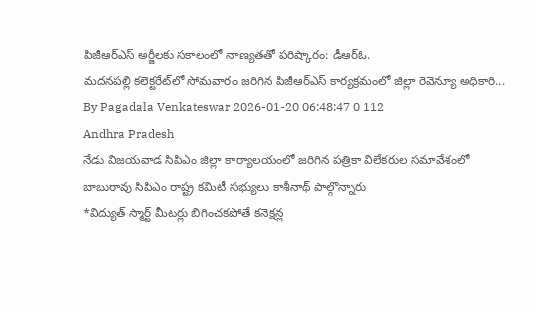పిజీఆర్ఎస్ అర్జీలకు సకాలంలో నాణ్యతతో పరిష్కారం: డీఆర్ఓ.
మదనపల్లి కలెక్టరేట్‌లో సోమవారం జరిగిన పిజీఆర్ఎస్ కార్యక్రమంలో జిల్లా రెవెన్యూ అధికారి...
By Pagadala Venkateswar 2026-01-20 06:48:47 0 112
Andhra Pradesh
నేడు విజయవాడ సిపిఎం జిల్లా కార్యాలయంలో జరిగిన పత్రికా విలేకరుల సమావేశంలో బాబురావు సిపిఎం రాష్ట్ర కమిటీ సభ్యులు కాశీనాథ్ పాల్గొన్నారు
*విద్యుత్ స్మార్ట్ మీటర్లు బిగించకపోతే కనెక్షన్ల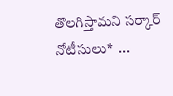తొలగిస్తామని సర్కార్ నోటీసులు*  ...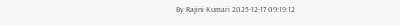By Rajini Kumari 2025-12-17 09:19:12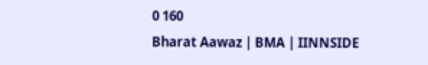0 160
Bharat Aawaz | BMA | IINNSIDE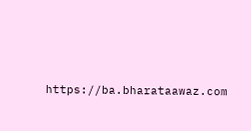https://ba.bharataawaz.com